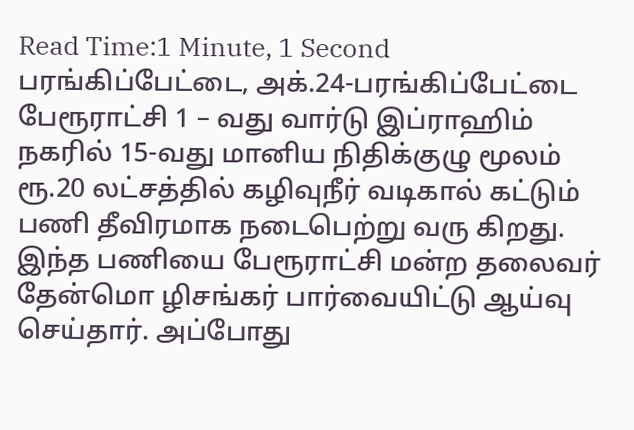Read Time:1 Minute, 1 Second
பரங்கிப்பேட்டை, அக்.24-பரங்கிப்பேட்டை பேரூராட்சி 1 – வது வார்டு இப்ராஹிம் நகரில் 15-வது மானிய நிதிக்குழு மூலம் ரூ.20 லட்சத்தில் கழிவுநீர் வடிகால் கட்டும் பணி தீவிரமாக நடைபெற்று வரு கிறது. இந்த பணியை பேரூராட்சி மன்ற தலைவர் தேன்மொ ழிசங்கர் பார்வையிட்டு ஆய்வு செய்தார். அப்போது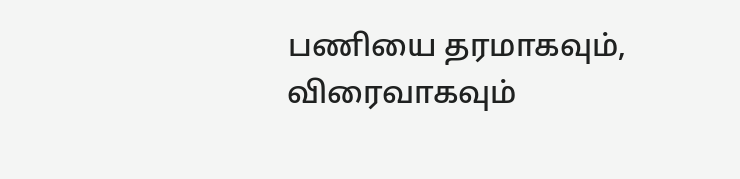பணியை தரமாகவும், விரைவாகவும்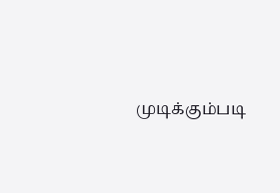முடிக்கும்படி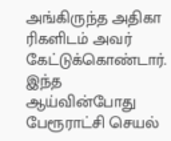அங்கிருந்த அதிகா ரிகளிடம் அவர் கேட்டுக்கொண்டார். இந்த ஆய்வின்போது பேரூராட்சி செயல்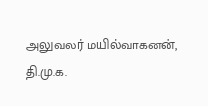அலுவலர் மயில்வாகனன், தி.மு.க.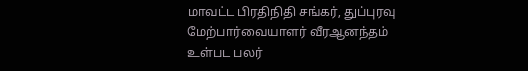மாவட்ட பிரதிநிதி சங்கர், துப்புரவு மேற்பார்வையாளர் வீரஆனந்தம் உள்பட பலர்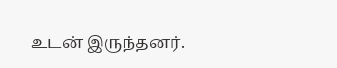உடன் இருந்தனர்.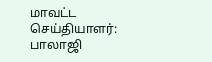மாவட்ட செய்தியாளர்: பாலாஜி